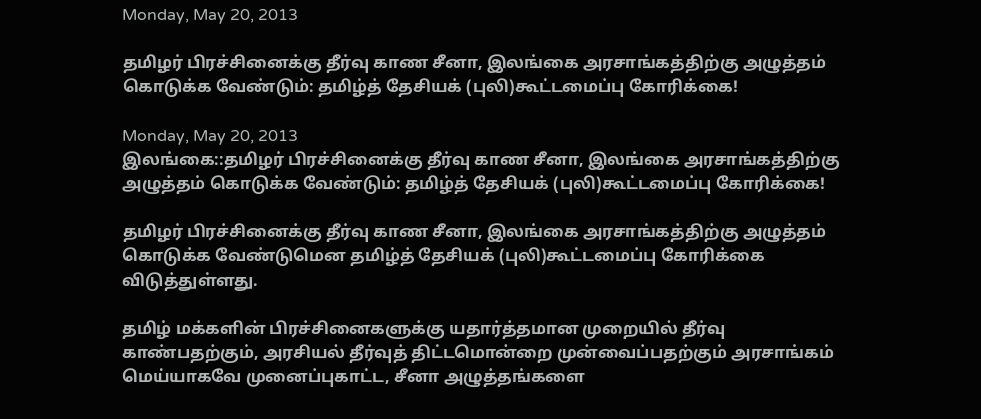Monday, May 20, 2013

தமிழர் பிரச்சினைக்கு தீர்வு காண சீனா, இலங்கை அரசாங்கத்திற்கு அழுத்தம் கொடுக்க வேண்டும்: தமிழ்த் தேசியக் (புலி)கூட்டமைப்பு கோரிக்கை!

Monday, May 20, 2013
இலங்கை::தமிழர் பிரச்சினைக்கு தீர்வு காண சீனா, இலங்கை அரசாங்கத்திற்கு அழுத்தம் கொடுக்க வேண்டும்: தமிழ்த் தேசியக் (புலி)கூட்டமைப்பு கோரிக்கை!

தமிழர் பிரச்சினைக்கு தீர்வு காண சீனா, இலங்கை அரசாங்கத்திற்கு அழுத்தம் கொடுக்க வேண்டுமென தமிழ்த் தேசியக் (புலி)கூட்டமைப்பு கோரிக்கை விடுத்துள்ளது.

தமிழ் மக்களின் பிரச்சினைகளுக்கு யதார்த்தமான முறையில் தீர்வு காண்பதற்கும், அரசியல் தீர்வுத் திட்டமொன்றை முன்வைப்பதற்கும் அரசாங்கம் மெய்யாகவே முனைப்புகாட்ட, சீனா அழுத்தங்களை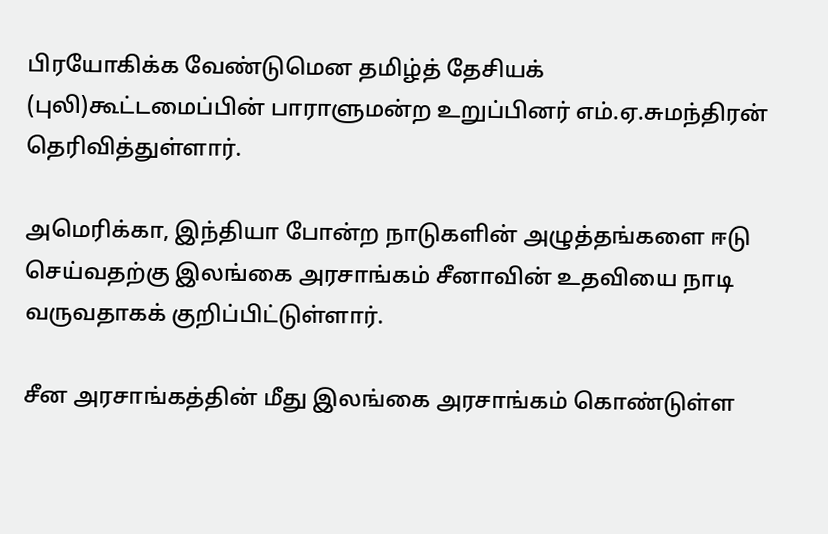பிரயோகிக்க வேண்டுமென தமிழ்த் தேசியக் (புலி)கூட்டமைப்பின் பாராளுமன்ற உறுப்பினர் எம்.ஏ.சுமந்திரன் தெரிவித்துள்ளார்.

அமெரிக்கா, இந்தியா போன்ற நாடுகளின் அழுத்தங்களை ஈடு செய்வதற்கு இலங்கை அரசாங்கம் சீனாவின் உதவியை நாடி வருவதாகக் குறிப்பிட்டுள்ளார்.

சீன அரசாங்கத்தின் மீது இலங்கை அரசாங்கம் கொண்டுள்ள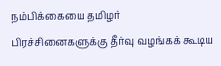நம்பிக்கையை தமிழர் பிரச்சினைகளுக்கு தீர்வு வழங்கக் கூடிய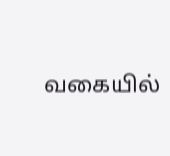வகையில்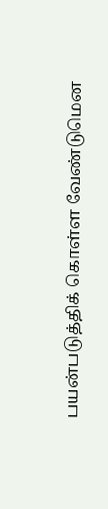பயன்படுத்திக் கொள்ள வேண்டுமென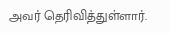அவர் தெரிவித்துள்ளார்.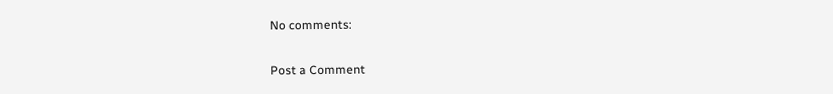No comments:

Post a Comment